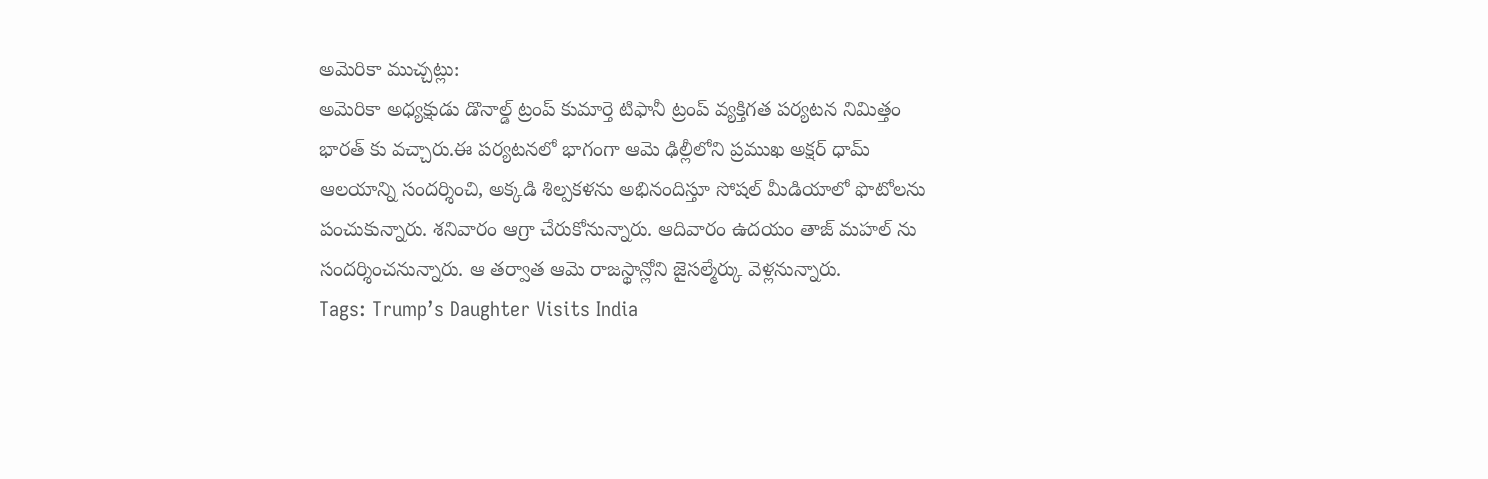అమెరికా ముచ్చట్లు:
అమెరికా అధ్యక్షుడు డొనాల్డ్ ట్రంప్ కుమార్తె టిఫానీ ట్రంప్ వ్యక్తిగత పర్యటన నిమిత్తం భారత్ కు వచ్చారు.ఈ పర్యటనలో భాగంగా ఆమె ఢిల్లీలోని ప్రముఖ అక్షర్ ధామ్ ఆలయాన్ని సందర్శించి, అక్కడి శిల్పకళను అభినందిస్తూ సోషల్ మీడియాలో ఫొటోలను పంచుకున్నారు. శనివారం ఆగ్రా చేరుకోనున్నారు. ఆదివారం ఉదయం తాజ్ మహల్ ను సందర్శించనున్నారు. ఆ తర్వాత ఆమె రాజస్థాన్లోని జైసల్మేర్కు వెళ్లనున్నారు.
Tags: Trump’s Daughter Visits India